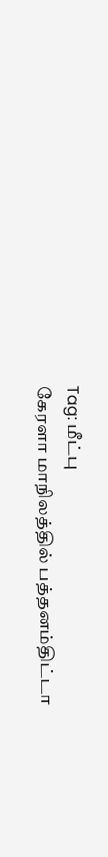Tag: மீட்பு
கேரளா மாநிலத்தில் பத்தனம்திட்டா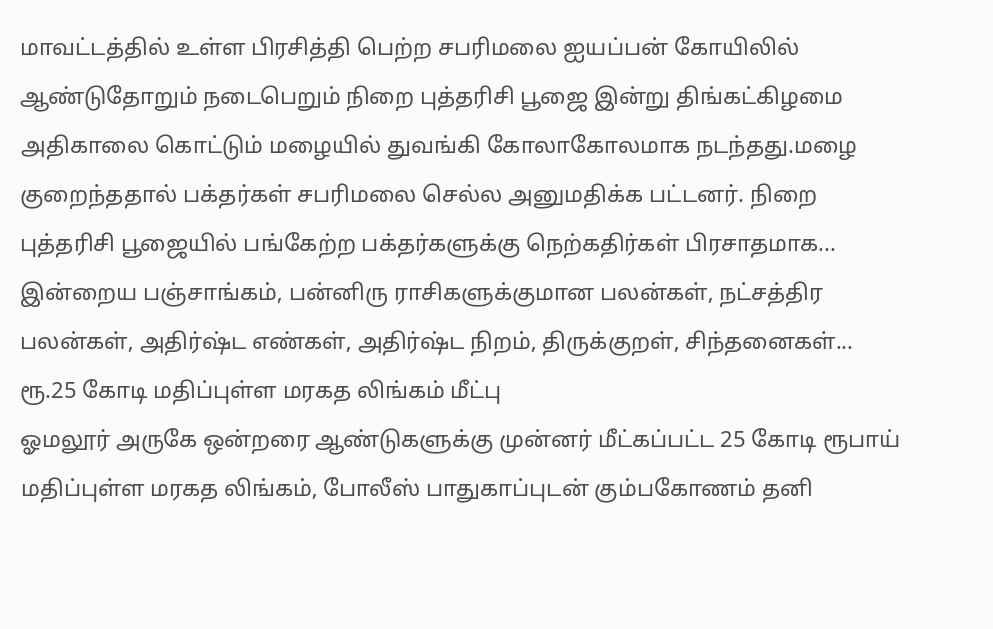மாவட்டத்தில் உள்ள பிரசித்தி பெற்ற சபரிமலை ஐயப்பன் கோயிலில் ஆண்டுதோறும் நடைபெறும் நிறை புத்தரிசி பூஜை இன்று திங்கட்கிழமை அதிகாலை கொட்டும் மழையில் துவங்கி கோலாகோலமாக நடந்தது.மழை குறைந்ததால் பக்தர்கள் சபரிமலை செல்ல அனுமதிக்க பட்டனர். நிறை புத்தரிசி பூஜையில் பங்கேற்ற பக்தர்களுக்கு நெற்கதிர்கள் பிரசாதமாக...
இன்றைய பஞ்சாங்கம், பன்னிரு ராசிகளுக்குமான பலன்கள், நட்சத்திர பலன்கள், அதிர்ஷ்ட எண்கள், அதிர்ஷ்ட நிறம், திருக்குறள், சிந்தனைகள்...
ரூ.25 கோடி மதிப்புள்ள மரகத லிங்கம் மீட்பு
ஓமலூர் அருகே ஒன்றரை ஆண்டுகளுக்கு முன்னர் மீட்கப்பட்ட 25 கோடி ரூபாய் மதிப்புள்ள மரகத லிங்கம், போலீஸ் பாதுகாப்புடன் கும்பகோணம் தனி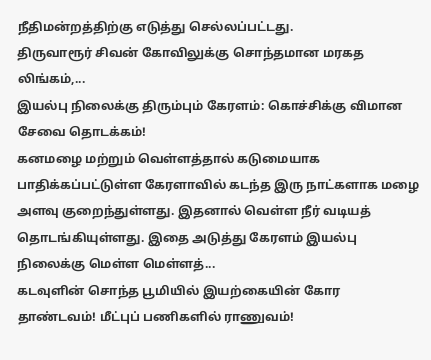நீதிமன்றத்திற்கு எடுத்து செல்லப்பட்டது.
திருவாரூர் சிவன் கோவிலுக்கு சொந்தமான மரகத லிங்கம்,...
இயல்பு நிலைக்கு திரும்பும் கேரளம்: கொச்சிக்கு விமான சேவை தொடக்கம்!
கனமழை மற்றும் வெள்ளத்தால் கடுமையாக பாதிக்கப்பட்டுள்ள கேரளாவில் கடந்த இரு நாட்களாக மழை அளவு குறைந்துள்ளது. இதனால் வெள்ள நீர் வடியத் தொடங்கியுள்ளது. இதை அடுத்து கேரளம் இயல்பு நிலைக்கு மெள்ள மெள்ளத்...
கடவுளின் சொந்த பூமியில் இயற்கையின் கோர தாண்டவம்! மீட்புப் பணிகளில் ராணுவம்!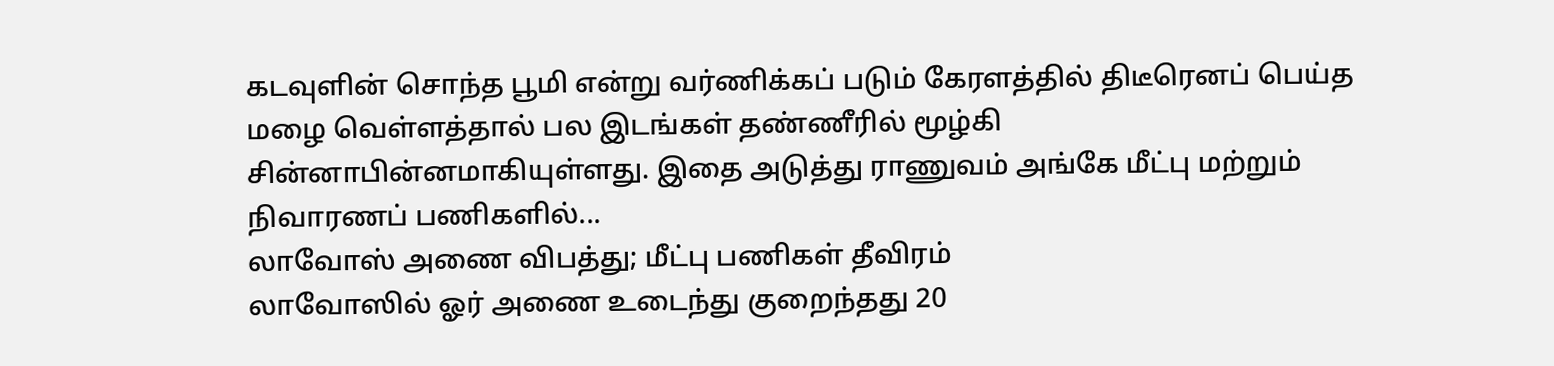கடவுளின் சொந்த பூமி என்று வர்ணிக்கப் படும் கேரளத்தில் திடீரெனப் பெய்த மழை வெள்ளத்தால் பல இடங்கள் தண்ணீரில் மூழ்கி சின்னாபின்னமாகியுள்ளது. இதை அடுத்து ராணுவம் அங்கே மீட்பு மற்றும் நிவாரணப் பணிகளில்...
லாவோஸ் அணை விபத்து; மீட்பு பணிகள் தீவிரம்
லாவோஸில் ஓர் அணை உடைந்து குறைந்தது 20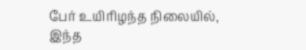பேர் உயிரிழந்த நிலையில், இந்த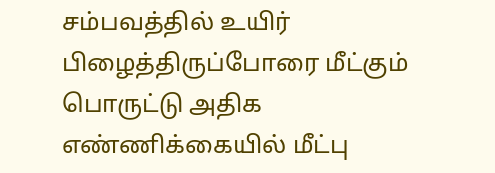சம்பவத்தில் உயிர் பிழைத்திருப்போரை மீட்கும் பொருட்டு அதிக எண்ணிக்கையில் மீட்பு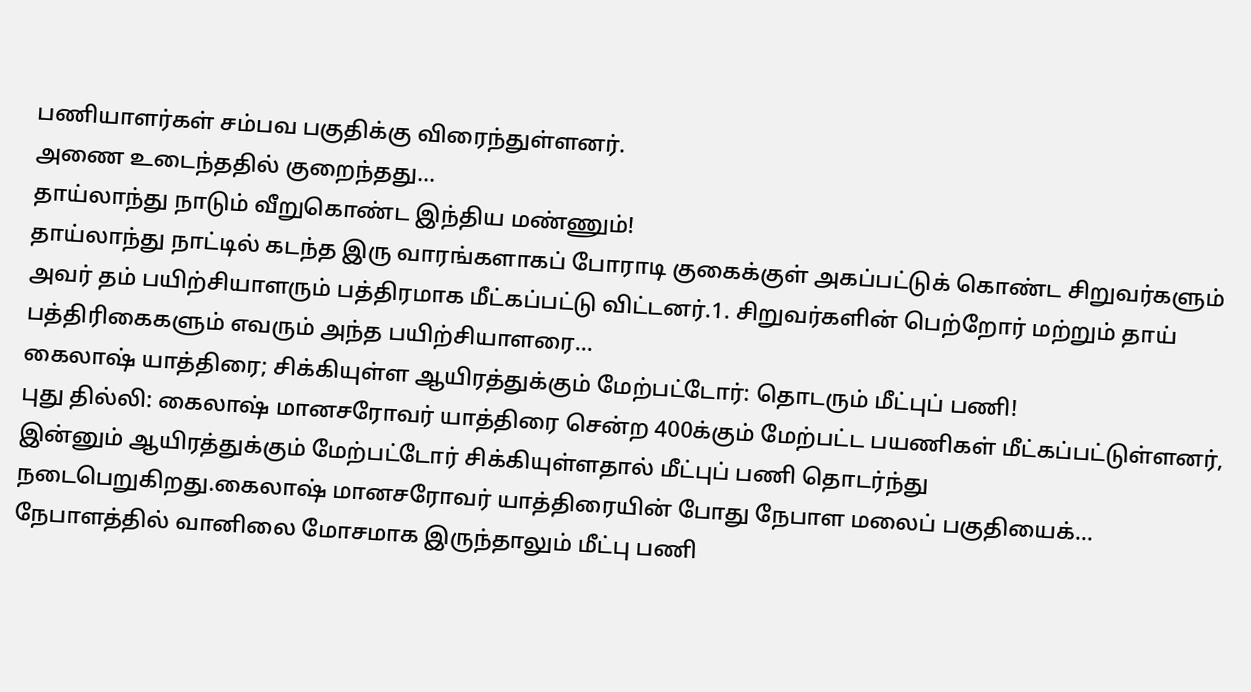பணியாளர்கள் சம்பவ பகுதிக்கு விரைந்துள்ளனர்.
அணை உடைந்ததில் குறைந்தது...
தாய்லாந்து நாடும் வீறுகொண்ட இந்திய மண்ணும்!
தாய்லாந்து நாட்டில் கடந்த இரு வாரங்களாகப் போராடி குகைக்குள் அகப்பட்டுக் கொண்ட சிறுவர்களும் அவர் தம் பயிற்சியாளரும் பத்திரமாக மீட்கப்பட்டு விட்டனர்.1. சிறுவர்களின் பெற்றோர் மற்றும் தாய் பத்திரிகைகளும் எவரும் அந்த பயிற்சியாளரை...
கைலாஷ் யாத்திரை; சிக்கியுள்ள ஆயிரத்துக்கும் மேற்பட்டோர்: தொடரும் மீட்புப் பணி!
புது தில்லி: கைலாஷ் மானசரோவர் யாத்திரை சென்ற 400க்கும் மேற்பட்ட பயணிகள் மீட்கப்பட்டுள்ளனர், இன்னும் ஆயிரத்துக்கும் மேற்பட்டோர் சிக்கியுள்ளதால் மீட்புப் பணி தொடர்ந்து நடைபெறுகிறது.கைலாஷ் மானசரோவர் யாத்திரையின் போது நேபாள மலைப் பகுதியைக்...
நேபாளத்தில் வானிலை மோசமாக இருந்தாலும் மீட்பு பணி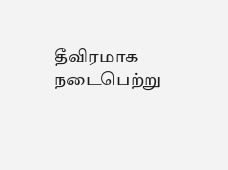தீவிரமாக நடைபெற்று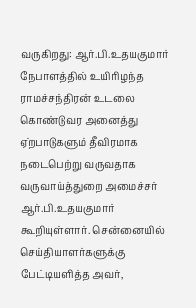வருகிறது: ஆர்.பி.உதயகுமார்
நேபாளத்தில் உயிரிழந்த ராமச்சந்திரன் உடலை கொண்டுவர அனைத்து ஏ்றபாடுகளும் தீவிரமாக நடைபெற்று வருவதாக வருவாய்த்துறை அமைச்சர் ஆர்.பி.உதயகுமார் கூறியுள்ளார். சென்னையில் செய்தியாளர்களுக்கு பேட்டியளித்த அவர்,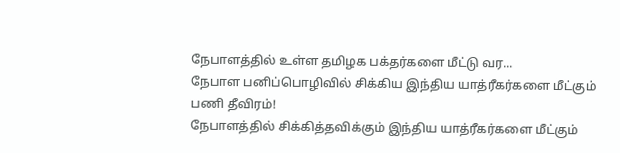நேபாளத்தில் உள்ள தமிழக பக்தர்களை மீட்டு வர...
நேபாள பனிப்பொழிவில் சிக்கிய இந்திய யாத்ரீகர்களை மீட்கும் பணி தீவிரம்!
நேபாளத்தில் சிக்கித்தவிக்கும் இந்திய யாத்ரீகர்களை மீட்கும்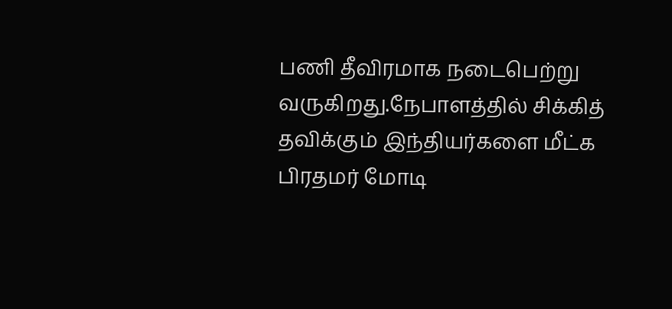பணி தீவிரமாக நடைபெற்று வருகிறது.நேபாளத்தில் சிக்கித் தவிக்கும் இந்தியர்களை மீட்க பிரதமர் மோடி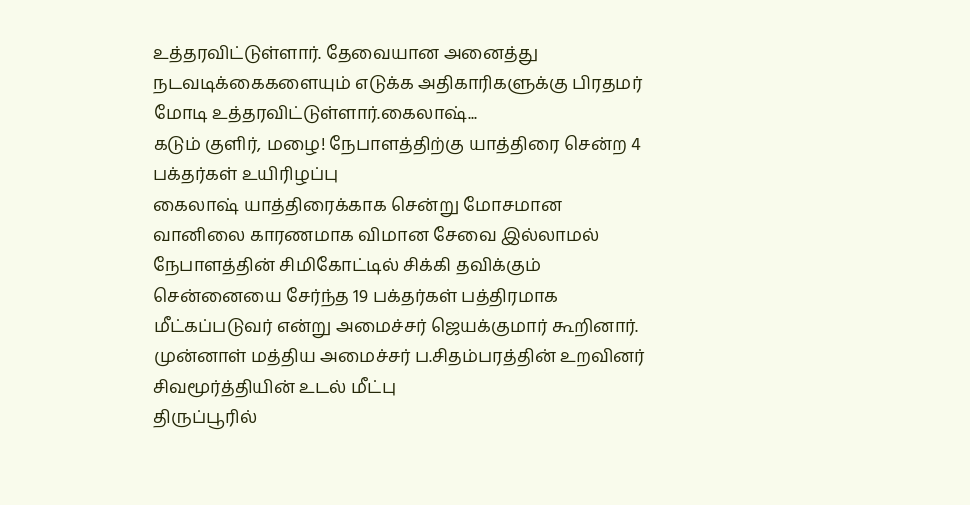உத்தரவிட்டுள்ளார். தேவையான அனைத்து நடவடிக்கைகளையும் எடுக்க அதிகாரிகளுக்கு பிரதமர் மோடி உத்தரவிட்டுள்ளார்.கைலாஷ்...
கடும் குளிர், மழை! நேபாளத்திற்கு யாத்திரை சென்ற 4 பக்தர்கள் உயிரிழப்பு
கைலாஷ் யாத்திரைக்காக சென்று மோசமான வானிலை காரணமாக விமான சேவை இல்லாமல் நேபாளத்தின் சிமிகோட்டில் சிக்கி தவிக்கும் சென்னையை சேர்ந்த 19 பக்தர்கள் பத்திரமாக மீட்கப்படுவர் என்று அமைச்சர் ஜெயக்குமார் கூறினார்.
முன்னாள் மத்திய அமைச்சர் ப.சிதம்பரத்தின் உறவினர் சிவமூர்த்தியின் உடல் மீட்பு
திருப்பூரில்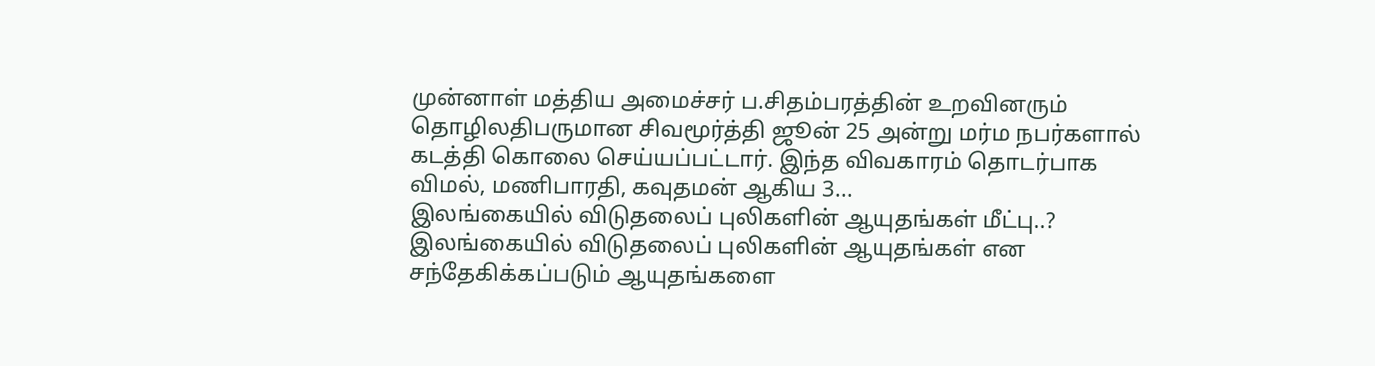முன்னாள் மத்திய அமைச்சர் ப.சிதம்பரத்தின் உறவினரும் தொழிலதிபருமான சிவமூர்த்தி ஜூன் 25 அன்று மர்ம நபர்களால் கடத்தி கொலை செய்யப்பட்டார். இந்த விவகாரம் தொடர்பாக விமல், மணிபாரதி, கவுதமன் ஆகிய 3...
இலங்கையில் விடுதலைப் புலிகளின் ஆயுதங்கள் மீட்பு..?
இலங்கையில் விடுதலைப் புலிகளின் ஆயுதங்கள் என சந்தேகிக்கப்படும் ஆயுதங்களை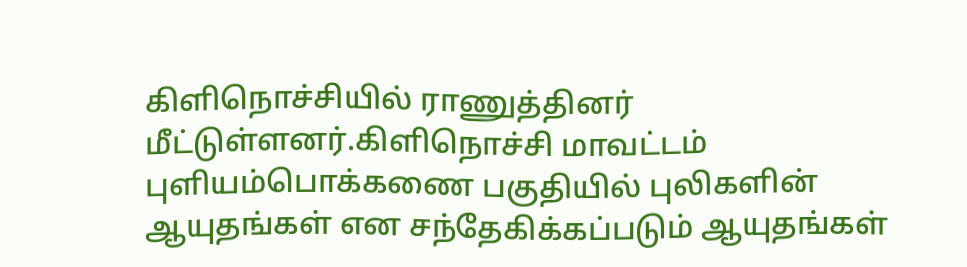கிளிநொச்சியில் ராணுத்தினர் மீட்டுள்ளனர்.கிளிநொச்சி மாவட்டம் புளியம்பொக்கணை பகுதியில் புலிகளின் ஆயுதங்கள் என சந்தேகிக்கப்படும் ஆயுதங்கள்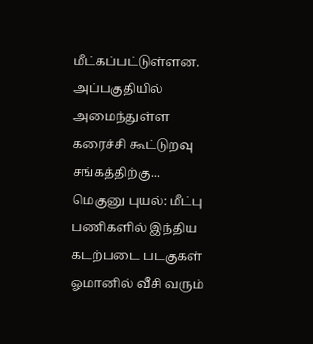மீட்கப்பட்டுள்ளன. அப்பகுதியில் அமைந்துள்ள கரைச்சி கூட்டுறவு சங்கத்திற்கு...
மெகுனு புயல்: மீட்பு பணிகளில் இந்திய கடற்படை படகுகள்
ஓமானில் வீசி வரும்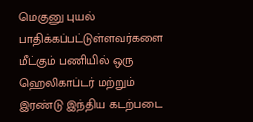மெகுனு புயல் பாதிக்கப்பட்டுள்ளவர்களை மீட்கும் பணியில் ஒரு ஹெலிகாப்டர் மற்றும் இரண்டு இந்திய கடற்படை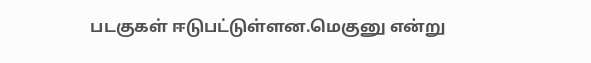படகுகள் ஈடுபட்டுள்ளன.மெகுனு என்று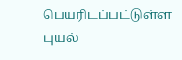பெயரிடப்பட்டுள்ள புயல்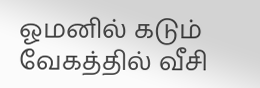ஓமனில் கடும் வேகத்தில் வீசி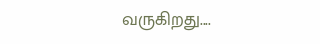வருகிறது....